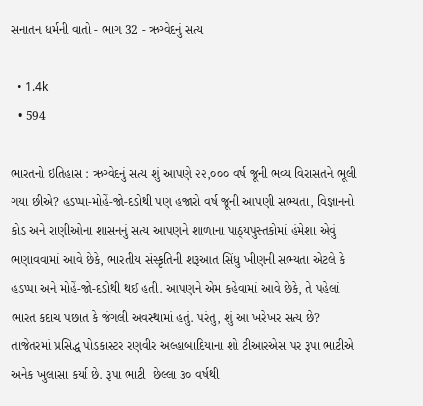સનાતન ધર્મની વાતો - ભાગ 32 - ઋગ્વેદનું સત્ય

  • 1.4k
  • 594

ભારતનો ઇતિહાસ : ઋગ્વેદનું સત્ય શું આપણે ૨૨,૦૦૦ વર્ષ જૂની ભવ્ય વિરાસતને ભૂલી ગયા છીએ? હડપ્પા-મોહેં-જો-દડોથી પણ હજારો વર્ષ જૂની આપણી સભ્યતા, વિજ્ઞાનનો કોડ અને રાણીઓના શાસનનું સત્ય આપણને શાળાના પાઠ્યપુસ્તકોમાં હંમેશા એવું ભણાવવામાં આવે છેકે, ભારતીય સંસ્કૃતિની શરૂઆત સિંધુ ખીણની સભ્યતા એટલે કે હડપ્પા અને મોહેં-જો-દડોથી થઈ હતી. આપણને એમ કહેવામાં આવે છેકે, તે પહેલાં ભારત કદાચ પછાત કે જંગલી અવસ્થામાં હતું. પરંતુ, શું આ ખરેખર સત્ય છે? તાજેતરમાં પ્રસિદ્ધ પોડકાસ્ટર રણવીર અલ્હાબાદિયાના શો ટીઆરએસ પર રૂપા ભાટીએ અનેક ખુલાસા કર્યા છે. રૂપા ભાટી  છેલ્લા ૩૦ વર્ષથી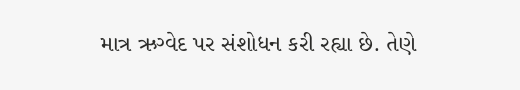માત્ર ઋગ્વેદ પર સંશોધન કરી રહ્યા છે. તેણે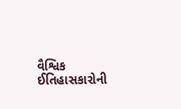વૈશ્વિક ઈતિહાસકારોની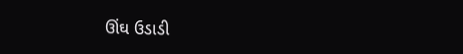ઊંઘ ઉડાડી